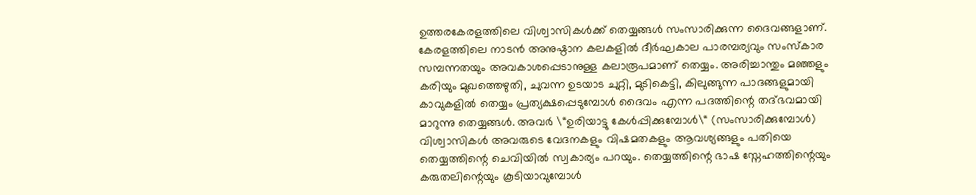ഉത്തരകേരളത്തിലെ വിശ്വാസികൾക്ക് തെയ്യങ്ങൾ സംസാരിക്കുന്ന ദൈവങ്ങളാണ്. കേരളത്തിലെ നാടൻ അനുഷ്ഠാന കലകളിൽ ദീർഘകാല പാരമ്പര്യവും സംസ്കാര സമ്പന്നതയും അവകാശപ്പെടാനുള്ള കലാരൂപമാണ് തെയ്യം. അരിച്ചാന്തും മഞ്ഞളും കരിയും മുഖത്തെഴുതി, ചുവന്ന ഉടയാട ചുറ്റി, മുടികെട്ടി, കിലുങ്ങുന്ന പാദങ്ങളുമായി കാവുകളിൽ തെയ്യം പ്രത്യക്ഷപ്പെടുമ്പോൾ ദൈവം എന്ന പദത്തിന്റെ തദ്ഭവമായി മാറുന്നു തെയ്യങ്ങൾ. അവർ \“ഉരിയാട്ടു കേൾപ്പിക്കുമ്പോൾ\“ (സംസാരിക്കുമ്പോൾ) വിശ്വാസികൾ അവരുടെ വേദനകളും വിഷമതകളും ആവശ്യങ്ങളും പതിയെ തെയ്യത്തിന്റെ ചെവിയിൽ സ്വകാര്യം പറയും. തെയ്യത്തിന്റെ ഭാഷ സ്നേഹത്തിന്റെയും കരുതലിന്റെയും കൂടിയാവുമ്പോൾ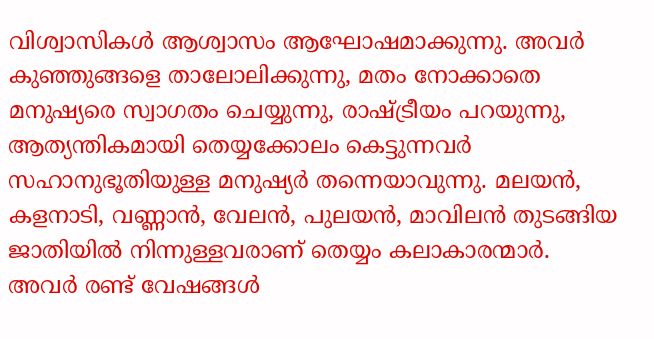വിശ്വാസികൾ ആശ്വാസം ആഘോഷമാക്കുന്നു. അവർ കുഞ്ഞുങ്ങളെ താലോലിക്കുന്നു, മതം നോക്കാതെ മനുഷ്യരെ സ്വാഗതം ചെയ്യുന്നു, രാഷ്ട്രീയം പറയുന്നു, ആത്യന്തികമായി തെയ്യക്കോലം കെട്ടുന്നവർ സഹാനുഭൂതിയുള്ള മനുഷ്യർ തന്നെയാവുന്നു. മലയൻ, കളനാടി, വണ്ണാൻ, വേലൻ, പുലയൻ, മാവിലൻ തുടങ്ങിയ ജാതിയിൽ നിന്നുള്ളവരാണ് തെയ്യം കലാകാരന്മാർ. അവർ രണ്ട് വേഷങ്ങൾ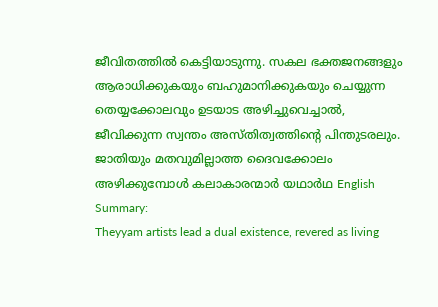ജീവിതത്തിൽ കെട്ടിയാടുന്നു. സകല ഭക്തജനങ്ങളും ആരാധിക്കുകയും ബഹുമാനിക്കുകയും ചെയ്യുന്ന തെയ്യക്കോലവും ഉടയാട അഴിച്ചുവെച്ചാൽ, ജീവിക്കുന്ന സ്വന്തം അസ്തിത്വത്തിന്റെ പിന്തുടരലും. ജാതിയും മതവുമില്ലാത്ത ദൈവക്കോലം അഴിക്കുമ്പോൾ കലാകാരന്മാർ യഥാർഥ English Summary:
Theyyam artists lead a dual existence, revered as living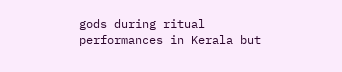gods during ritual performances in Kerala but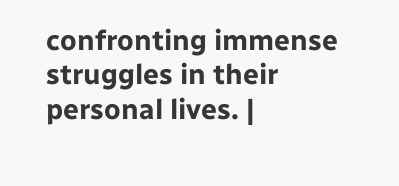confronting immense struggles in their personal lives. |